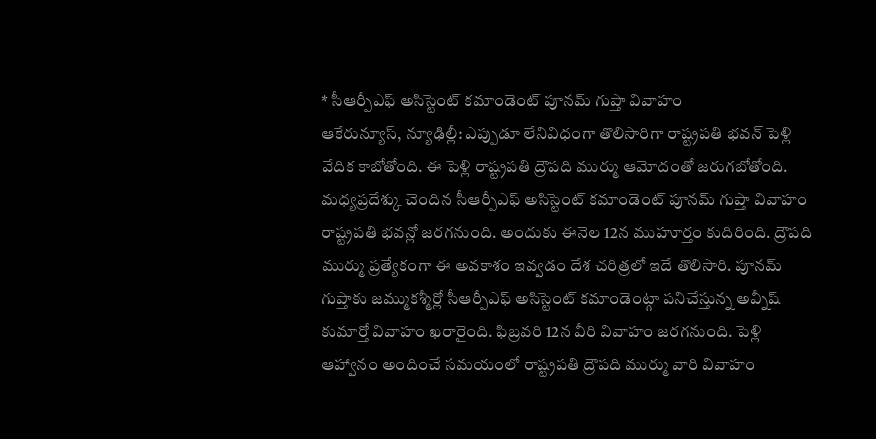* సీఆర్పీఎఫ్ అసిస్టెంట్ కమాండెంట్ పూనమ్ గుప్తా వివాహం
ఆకేరున్యూస్, న్యూఢిల్లీ: ఎప్పుడూ లేనివిధంగా తొలిసారిగా రాష్ట్రపతి భవన్ పెళ్లి వేదిక కాబోతోంది. ఈ పెళ్లి రాష్ట్రపతి ద్రౌపది ముర్ము ఆమోదంతో జరుగబోతోంది. మధ్యప్రదేశ్కు చెందిన సీఆర్పీఎఫ్ అసిస్టెంట్ కమాండెంట్ పూనమ్ గుప్తా వివాహం రాష్ట్రపతి భవన్లో జరగనుంది. అందుకు ఈనెల 12న ముహూర్తం కుదిరింది. ద్రౌపది ముర్ము ప్రత్యేకంగా ఈ అవకాశం ఇవ్వడం దేశ చరిత్రలో ఇదే తొలిసారి. పూనమ్ గుప్తాకు జమ్ముకశ్మీర్లో సీఆర్పీఎఫ్ అసిస్టెంట్ కమాండెంట్గా పనిచేస్తున్న అవ్నీష్ కుమార్తో వివాహం ఖరారైంది. ఫిబ్రవరి 12న వీరి వివాహం జరగనుంది. పెళ్లి ఆహ్వానం అందించే సమయంలో రాష్ట్రపతి ద్రౌపది ముర్ము వారి వివాహం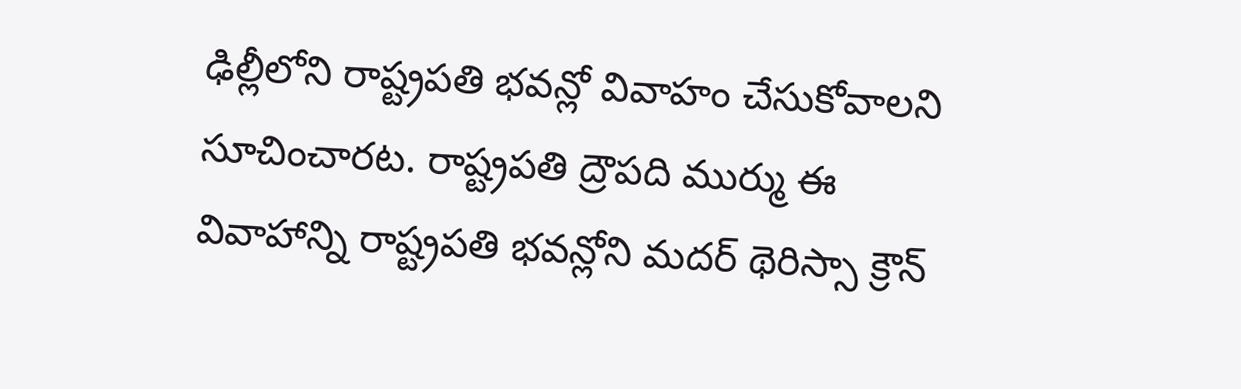ఢిల్లీలోని రాష్ట్రపతి భవన్లో వివాహం చేసుకోవాలని సూచించారట. రాష్ట్రపతి ద్రౌపది ముర్ము ఈ వివాహాన్ని రాష్ట్రపతి భవన్లోని మదర్ థెరిస్సా క్రౌన్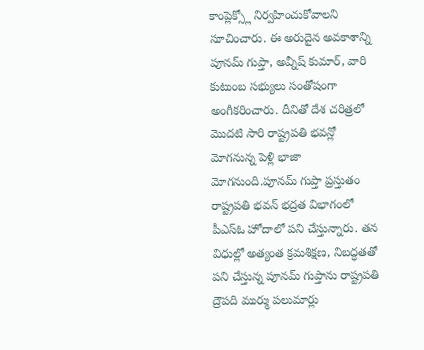కాంప్లెక్స్లో నిర్వహించుకోవాలని సూచించారు. ఈ అరుదైన అవకాశాన్ని పూనమ్ గుప్తా, అవ్నీష్ కుమార్, వారి కుటుంబ సభ్యులు సంతోషంగా అంగీకరించారు. దీనితో దేశ చరిత్రలో మొదటి సారి రాష్ట్రపతి భవన్లో మోగనున్న పెళ్లి భాజా మోగనుంది.పూనమ్ గుప్తా ప్రస్తుతం రాష్ట్రపతి భవన్ భద్రత విభాగంలో పీఎస్ఓ హోదాలో పని చేస్తున్నారు. తన విధుల్లో అత్యంత క్రమశిక్షణ, నిబద్ధతతో పని చేస్తున్న పూనమ్ గుప్తాను రాష్ట్రపతి ద్రౌపది ముర్ము పలుమార్లు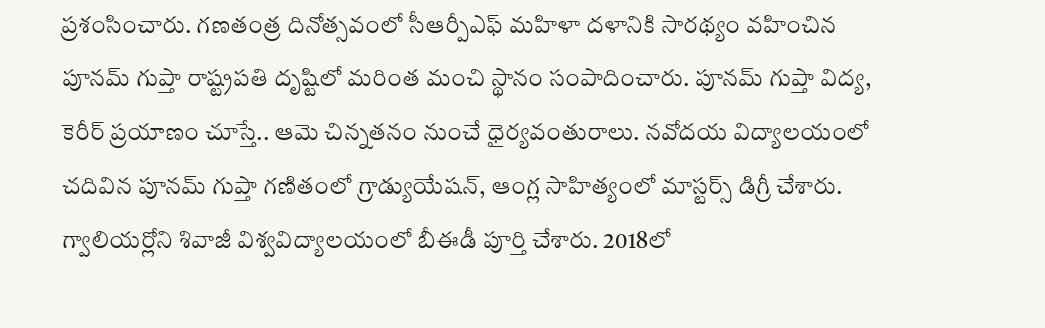ప్రశంసించారు. గణతంత్ర దినోత్సవంలో సీఆర్పీఎఫ్ మహిళా దళానికి సారథ్యం వహించిన పూనమ్ గుప్తా రాష్ట్రపతి దృష్టిలో మరింత మంచి స్థానం సంపాదించారు. పూనమ్ గుప్తా విద్య, కెరీర్ ప్రయాణం చూస్తే.. ఆమె చిన్నతనం నుంచే ధైర్యవంతురాలు. నవోదయ విద్యాలయంలో చదివిన పూనమ్ గుప్తా గణితంలో గ్రాడ్యుయేషన్, ఆంగ్ల సాహిత్యంలో మాస్టర్స్ డిగ్రీ చేశారు. గ్వాలియర్లోని శివాజీ విశ్వవిద్యాలయంలో బీఈడీ పూర్తి చేశారు. 2018లో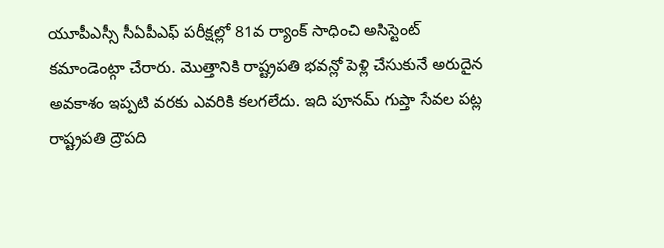యూపీఎస్సీ సీఏపీఎఫ్ పరీక్షల్లో 81వ ర్యాంక్ సాధించి అసిస్టెంట్ కమాండెంట్గా చేరారు. మొత్తానికి రాష్ట్రపతి భవన్లో పెళ్లి చేసుకునే అరుదైన అవకాశం ఇప్పటి వరకు ఎవరికి కలగలేదు. ఇది పూనమ్ గుప్తా సేవల పట్ల రాష్ట్రపతి ద్రౌపది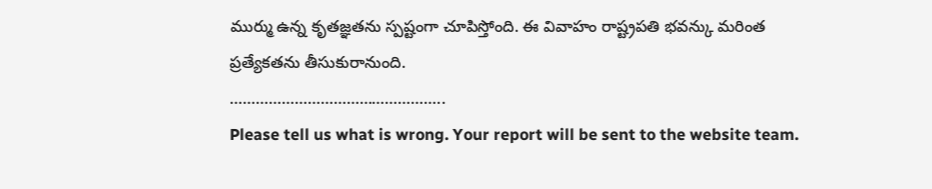ముర్ము ఉన్న కృతజ్ఞతను స్పష్టంగా చూపిస్తోంది. ఈ వివాహం రాష్ట్రపతి భవన్కు మరింత ప్రత్యేకతను తీసుకురానుంది.
…………………………………………..
Please tell us what is wrong. Your report will be sent to the website team.